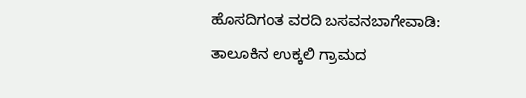ಹೊಸದಿಗಂತ ವರದಿ ಬಸವನಬಾಗೇವಾಡಿ:
ತಾಲೂಕಿನ ಉಕ್ಕಲಿ ಗ್ರಾಮದ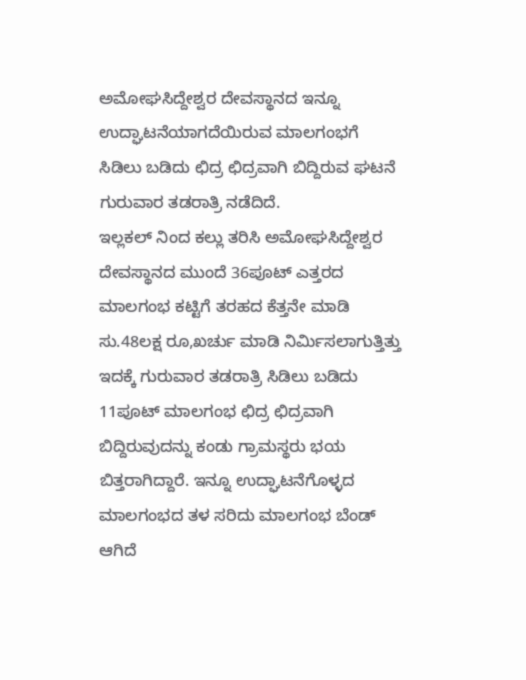ಅಮೋಘಸಿದ್ದೇಶ್ವರ ದೇವಸ್ಥಾನದ ಇನ್ನೂ ಉದ್ಘಾಟನೆಯಾಗದೆಯಿರುವ ಮಾಲಗಂಭಗೆ ಸಿಡಿಲು ಬಡಿದು ಛಿದ್ರ ಛಿದ್ರವಾಗಿ ಬಿದ್ದಿರುವ ಘಟನೆ ಗುರುವಾರ ತಡರಾತ್ರಿ ನಡೆದಿದೆ.
ಇಲ್ಲಕಲ್ ನಿಂದ ಕಲ್ಲು ತರಿಸಿ ಅಮೋಘಸಿದ್ದೇಶ್ವರ ದೇವಸ್ಥಾನದ ಮುಂದೆ 36ಪೂಟ್ ಎತ್ತರದ ಮಾಲಗಂಭ ಕಟ್ಟಿಗೆ ತರಹದ ಕೆತ್ತನೇ ಮಾಡಿ ಸು.48ಲಕ್ಷ ರೂ,ಖರ್ಚು ಮಾಡಿ ನಿರ್ಮಿಸಲಾಗುತ್ತಿತ್ತು ಇದಕ್ಕೆ ಗುರುವಾರ ತಡರಾತ್ರಿ ಸಿಡಿಲು ಬಡಿದು 11ಪೂಟ್ ಮಾಲಗಂಭ ಛಿದ್ರ ಛಿದ್ರವಾಗಿ ಬಿದ್ದಿರುವುದನ್ನು ಕಂಡು ಗ್ರಾಮಸ್ಥರು ಭಯ ಬಿತ್ತರಾಗಿದ್ದಾರೆ. ಇನ್ನೂ ಉದ್ಘಾಟನೆಗೊಳ್ಳದ ಮಾಲಗಂಭದ ತಳ ಸರಿದು ಮಾಲಗಂಭ ಬೆಂಡ್ ಆಗಿದೆ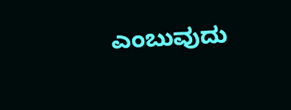ಎಂಬುವುದು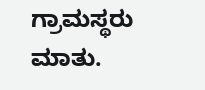ಗ್ರಾಮಸ್ಥರು ಮಾತು.